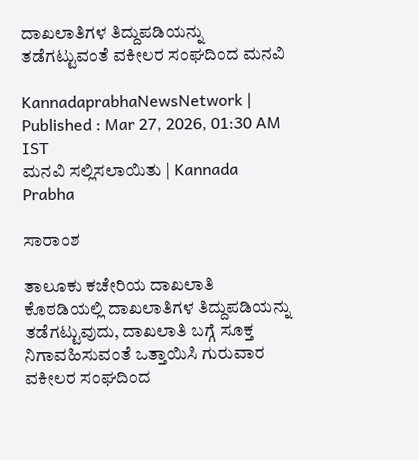ದಾಖಲಾತಿಗಳ ತಿದ್ದುಪಡಿಯನ್ನು ತಡೆಗಟ್ಟುವಂತೆ ವಕೀಲರ ಸಂಘದಿಂದ ಮನವಿ

KannadaprabhaNewsNetwork |
Published : Mar 27, 2026, 01:30 AM IST
ಮನವಿ ಸಲ್ಲಿಸಲಾಯಿತು | Kannada Prabha

ಸಾರಾಂಶ

ತಾಲೂಕು ಕಚೇರಿಯ ದಾಖಲಾತಿ ಕೊಠಡಿಯಲ್ಲಿ ದಾಖಲಾತಿಗಳ ತಿದ್ದುಪಡಿಯನ್ನು ತಡೆಗಟ್ಟುವುದು, ದಾಖಲಾತಿ ಬಗ್ಗೆ ಸೂಕ್ತ ನಿಗಾವಹಿಸುವಂತೆ ಒತ್ತಾಯಿಸಿ ಗುರುವಾರ ವಕೀಲರ ಸಂಘದಿಂದ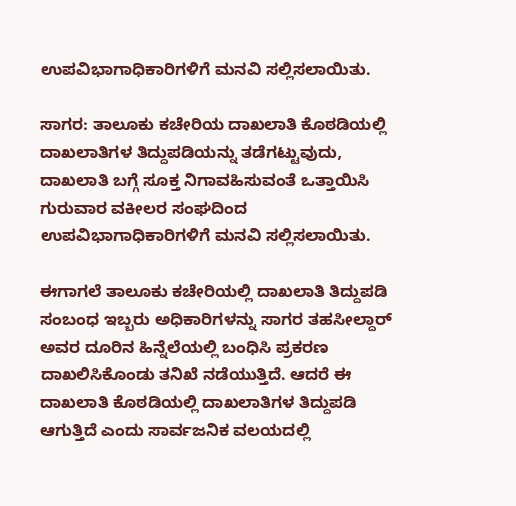ಉಪವಿಭಾಗಾಧಿಕಾರಿಗಳಿಗೆ ಮನವಿ ಸಲ್ಲಿಸಲಾಯಿತು.

ಸಾಗರ: ತಾಲೂಕು ಕಚೇರಿಯ ದಾಖಲಾತಿ ಕೊಠಡಿಯಲ್ಲಿ ದಾಖಲಾತಿಗಳ ತಿದ್ದುಪಡಿಯನ್ನು ತಡೆಗಟ್ಟುವುದು, ದಾಖಲಾತಿ ಬಗ್ಗೆ ಸೂಕ್ತ ನಿಗಾವಹಿಸುವಂತೆ ಒತ್ತಾಯಿಸಿ ಗುರುವಾರ ವಕೀಲರ ಸಂಘದಿಂದ ಉಪವಿಭಾಗಾಧಿಕಾರಿಗಳಿಗೆ ಮನವಿ ಸಲ್ಲಿಸಲಾಯಿತು.

ಈಗಾಗಲೆ ತಾಲೂಕು ಕಚೇರಿಯಲ್ಲಿ ದಾಖಲಾತಿ ತಿದ್ದುಪಡಿ ಸಂಬಂಧ ಇಬ್ಬರು ಅಧಿಕಾರಿಗಳನ್ನು ಸಾಗರ ತಹಸೀಲ್ದಾರ್ ಅವರ ದೂರಿನ ಹಿನ್ನೆಲೆಯಲ್ಲಿ ಬಂಧಿಸಿ ಪ್ರಕರಣ ದಾಖಲಿಸಿಕೊಂಡು ತನಿಖೆ ನಡೆಯುತ್ತಿದೆ. ಆದರೆ ಈ ದಾಖಲಾತಿ ಕೊಠಡಿಯಲ್ಲಿ ದಾಖಲಾತಿಗಳ ತಿದ್ದುಪಡಿ ಆಗುತ್ತಿದೆ ಎಂದು ಸಾರ್ವಜನಿಕ ವಲಯದಲ್ಲಿ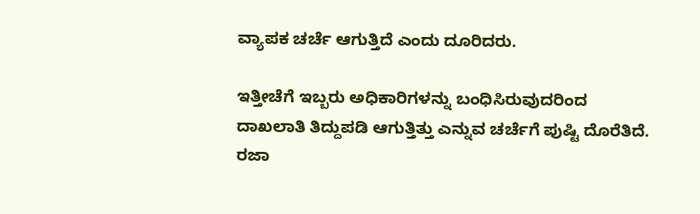ವ್ಯಾಪಕ ಚರ್ಚೆ ಆಗುತ್ತಿದೆ ಎಂದು ದೂರಿದರು.

ಇತ್ತೀಚೆಗೆ ಇಬ್ಬರು ಅಧಿಕಾರಿಗಳನ್ನು ಬಂಧಿಸಿರುವುದರಿಂದ ದಾಖಲಾತಿ ತಿದ್ದುಪಡಿ ಆಗುತ್ತಿತ್ತು ಎನ್ನುವ ಚರ್ಚೆಗೆ ಪುಷ್ಟಿ ದೊರೆತಿದೆ. ರಜಾ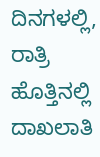ದಿನಗಳಲ್ಲಿ, ರಾತ್ರಿ ಹೊತ್ತಿನಲ್ಲಿ ದಾಖಲಾತಿ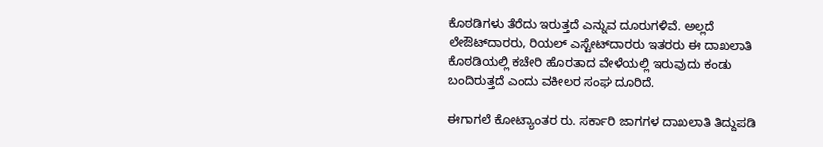ಕೊಠಡಿಗಳು ತೆರೆದು ಇರುತ್ತದೆ ಎನ್ನುವ ದೂರುಗಳಿವೆ. ಅಲ್ಲದೆ ಲೇಔಟ್‌ದಾರರು, ರಿಯಲ್ ಎಸ್ಟೇಟ್‌ದಾರರು ಇತರರು ಈ ದಾಖಲಾತಿ ಕೊಠಡಿಯಲ್ಲಿ ಕಚೇರಿ ಹೊರತಾದ ವೇಳೆಯಲ್ಲಿ ಇರುವುದು ಕಂಡು ಬಂದಿರುತ್ತದೆ ಎಂದು ವಕೀಲರ ಸಂಘ ದೂರಿದೆ.

ಈಗಾಗಲೆ ಕೋಟ್ಯಾಂತರ ರು. ಸರ್ಕಾರಿ ಜಾಗಗಳ ದಾಖಲಾತಿ ತಿದ್ದುಪಡಿ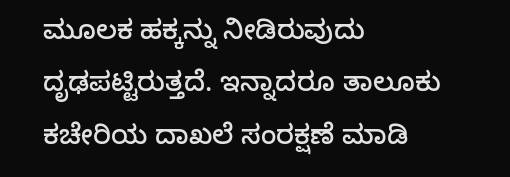ಮೂಲಕ ಹಕ್ಕನ್ನು ನೀಡಿರುವುದು ದೃಢಪಟ್ಟಿರುತ್ತದೆ. ಇನ್ನಾದರೂ ತಾಲೂಕು ಕಚೇರಿಯ ದಾಖಲೆ ಸಂರಕ್ಷಣೆ ಮಾಡಿ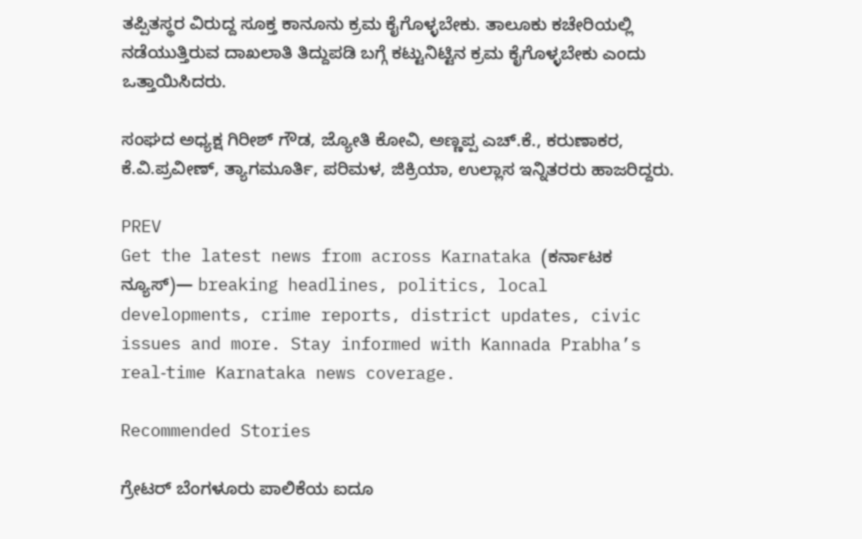ತಪ್ಪಿತಸ್ಥರ ವಿರುದ್ದ ಸೂಕ್ತ ಕಾನೂನು ಕ್ರಮ ಕೈಗೊಳ್ಳಬೇಕು. ತಾಲೂಕು ಕಚೇರಿಯಲ್ಲಿ ನಡೆಯುತ್ತಿರುವ ದಾಖಲಾತಿ ತಿದ್ದುಪಡಿ ಬಗ್ಗೆ ಕಟ್ಟುನಿಟ್ಟಿನ ಕ್ರಮ ಕೈಗೊಳ್ಳಬೇಕು ಎಂದು ಒತ್ತಾಯಿಸಿದರು.

ಸಂಘದ ಅಧ್ಯಕ್ಷ ಗಿರೀಶ್ ಗೌಡ, ಜ್ಯೋತಿ ಕೋವಿ, ಅಣ್ಣಪ್ಪ ಎಚ್.ಕೆ., ಕರುಣಾಕರ, ಕೆ.ವಿ.ಪ್ರವೀಣ್, ತ್ಯಾಗಮೂರ್ತಿ, ಪರಿಮಳ, ಜಿಕ್ರಿಯಾ, ಉಲ್ಲಾಸ ಇನ್ನಿತರರು ಹಾಜರಿದ್ದರು.

PREV
Get the latest news from across Karnataka (ಕರ್ನಾಟಕ ನ್ಯೂಸ್)— breaking headlines, politics, local developments, crime reports, district updates, civic issues and more. Stay informed with Kannada Prabha’s real‑time Karnataka news coverage.

Recommended Stories

ಗ್ರೇಟರ್‌ ಬೆಂಗಳೂರು ಪಾಲಿಕೆಯ ಐದೂ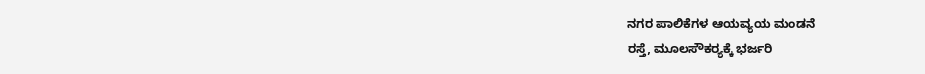ನಗರ ಪಾಲಿಕೆಗಳ ಆಯವ್ಯಯ ಮಂಡನೆ
ರಸ್ತೆ, ಮೂಲಸೌಕರ್‍ಯಕ್ಕೆ ಭರ್ಜರಿ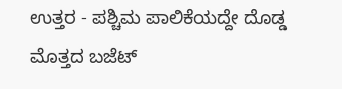ಉತ್ತರ - ಪಶ್ಚಿಮ ಪಾಲಿಕೆಯದ್ದೇ ದೊಡ್ಡ ಮೊತ್ತದ ಬಜೆಟ್